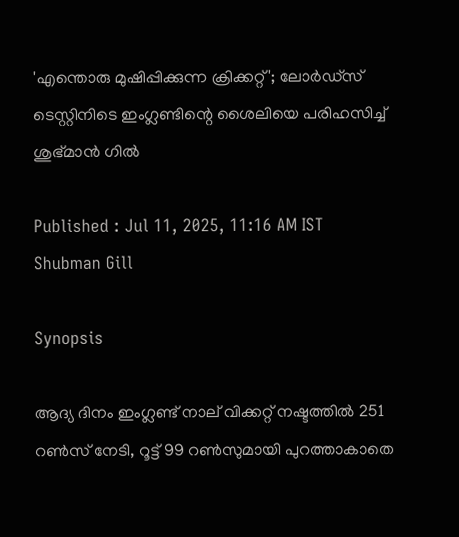'എന്തൊരു മുഷിപ്പിക്കുന്ന ക്രിക്കറ്റ്'; ലോര്‍ഡ്‌സ് ടെസ്റ്റിനിടെ ഇംഗ്ലണ്ടിന്റെ ശൈലിയെ പരിഹസിച്ച് ശുഭ്മാന്‍ ഗില്‍

Published : Jul 11, 2025, 11:16 AM IST
Shubman Gill

Synopsis

ആദ്യ ദിനം ഇംഗ്ലണ്ട് നാല് വിക്കറ്റ് നഷ്ടത്തിൽ 251 റൺസ് നേടി, റൂട്ട് 99 റൺസുമായി പുറത്താകാതെ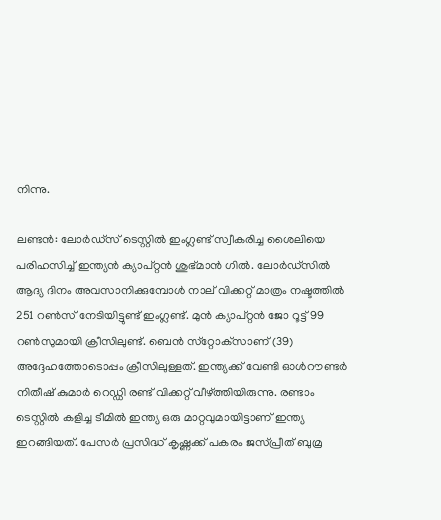നിന്നു.

ലണ്ടന്‍: ലോര്‍ഡ്‌സ് ടെസ്റ്റില്‍ ഇംഗ്ലണ്ട് സ്വീകരിച്ച ശൈലിയെ പരിഹസിച്ച് ഇന്ത്യന്‍ ക്യാപ്റ്റന്‍ ശുഭ്മാന്‍ ഗില്‍. ലോര്‍ഡ്‌സില്‍ ആദ്യ ദിനം അവസാനിക്കുമ്പോള്‍ നാല് വിക്കറ്റ് മാത്രം നഷ്ടത്തില്‍ 251 റണ്‍സ് നേടിയിട്ടുണ്ട് ഇംഗ്ലണ്ട്. മുന്‍ ക്യാപ്റ്റന്‍ ജോ റൂട്ട് 99 റണ്‍സുമായി ക്രീസിലുണ്ട്. ബെന്‍ സ്‌റ്റോക്‌സാണ് (39) അദ്ദേഹത്തോടൊപ്പം ക്രീസിലുള്ളത്. ഇന്ത്യക്ക് വേണ്ടി ഓള്‍റൗണ്ടര്‍ നിതീഷ് കുമാര്‍ റെഡ്ഡി രണ്ട് വിക്കറ്റ് വീഴ്ത്തിയിരുന്നു. രണ്ടാം ടെസ്റ്റില്‍ കളിച്ച ടീമില്‍ ഇന്ത്യ ഒരു മാറ്റവുമായിട്ടാണ് ഇന്ത്യ ഇറങ്ങിയത്. പേസര്‍ പ്രസിദ്ധ് കൃഷ്ണക്ക് പകരം ജസ്പ്രീത് ബുമ്ര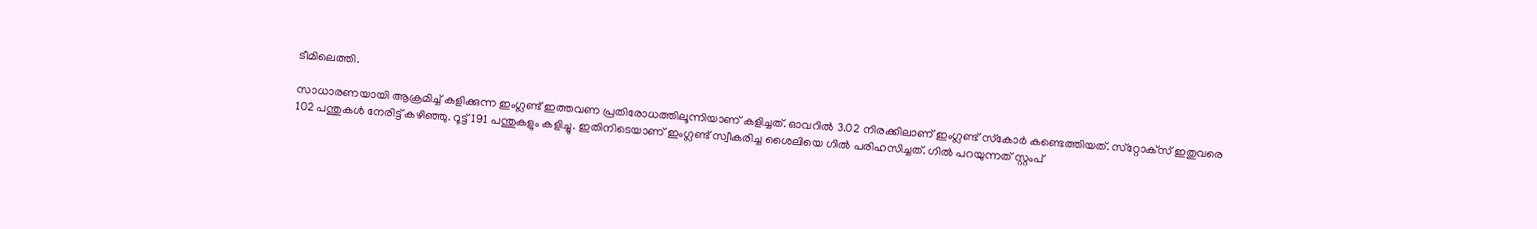ടീമിലെത്തി.

സാധാരണയായി ആക്രമിച്ച് കളിക്കുന്ന ഇംഗ്ലണ്ട് ഇത്തവണ പ്രതിരോധത്തിലൂന്നിയാണ് കളിച്ചത്. ഓവറില്‍ 3.02 നിരക്കിലാണ് ഇംഗ്ലണ്ട് സ്‌കോര്‍ കണ്ടെത്തിയത്. സ്‌റ്റോക്‌സ് ഇതുവരെ 102 പന്തുകള്‍ നേരിട്ട് കഴിഞ്ഞു. റൂട്ട് 191 പന്തുകളും കളിച്ചു. ഇതിനിടെയാണ് ഇംഗ്ലണ്ട് സ്വീകരിച്ച ശൈലിയെ ഗില്‍ പരിഹസിച്ചത്. ഗില്‍ പറയുന്നത് സ്റ്റംപ്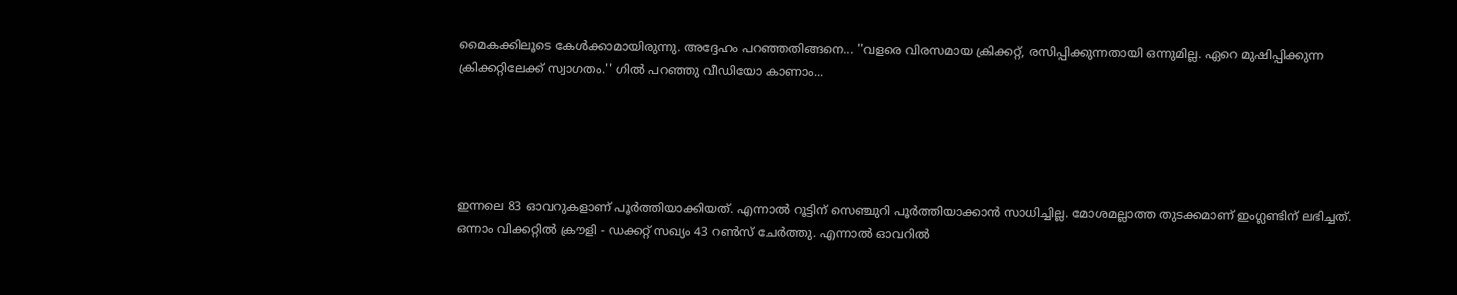മൈകക്കിലൂടെ കേള്‍ക്കാമായിരുന്നു. അദ്ദേഹം പറഞ്ഞതിങ്ങനെ... ''വളരെ വിരസമായ ക്രിക്കറ്റ്, രസിപ്പിക്കുന്നതായി ഒന്നുമില്ല. ഏറെ മുഷിപ്പിക്കുന്ന ക്രിക്കറ്റിലേക്ക് സ്വാഗതം.'' ഗില്‍ പറഞ്ഞു വീഡിയോ കാണാം...





ഇന്നലെ 83 ഓവറുകളാണ് പൂര്‍ത്തിയാക്കിയത്. എന്നാല്‍ റൂട്ടിന് സെഞ്ചുറി പൂര്‍ത്തിയാക്കാന്‍ സാധിച്ചില്ല. മോശമല്ലാത്ത തുടക്കമാണ് ഇംഗ്ലണ്ടിന് ലഭിച്ചത്. ഒന്നാം വിക്കറ്റില്‍ ക്രൗളി - ഡക്കറ്റ് സഖ്യം 43 റണ്‍സ് ചേര്‍ത്തു. എന്നാല്‍ ഓവറില്‍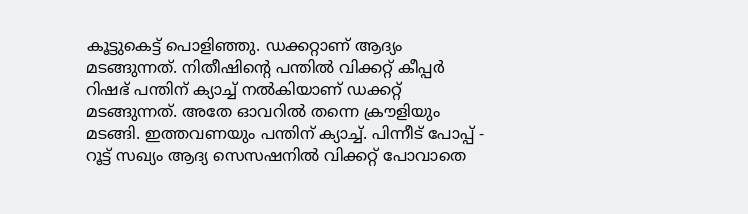കൂട്ടുകെട്ട് പൊളിഞ്ഞു. ഡക്കറ്റാണ് ആദ്യം മടങ്ങുന്നത്. നിതീഷിന്റെ പന്തില്‍ വിക്കറ്റ് കീപ്പര്‍ റിഷഭ് പന്തിന് ക്യാച്ച് നല്‍കിയാണ് ഡക്കറ്റ് മടങ്ങുന്നത്. അതേ ഓവറില്‍ തന്നെ ക്രൗളിയും മടങ്ങി. ഇത്തവണയും പന്തിന് ക്യാച്ച്. പിന്നീട് പോപ്പ് - റൂട്ട് സഖ്യം ആദ്യ സെസഷനില്‍ വിക്കറ്റ് പോവാതെ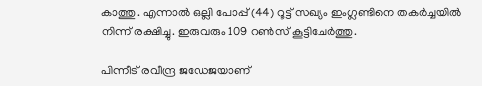കാത്തു. എന്നാല്‍ ഒല്ലി പോപ്പ് (44) റൂട്ട് സഖ്യം ഇംഗ്ലണ്ടിനെ തകര്‍ച്ചയില്‍ നിന്ന് രക്ഷിച്ചു. ഇരുവരും 109 റണ്‍സ് കൂട്ടിചേര്‍ത്തു.

പിന്നീട് രവീന്ദ്ര ജഡേജയാണ്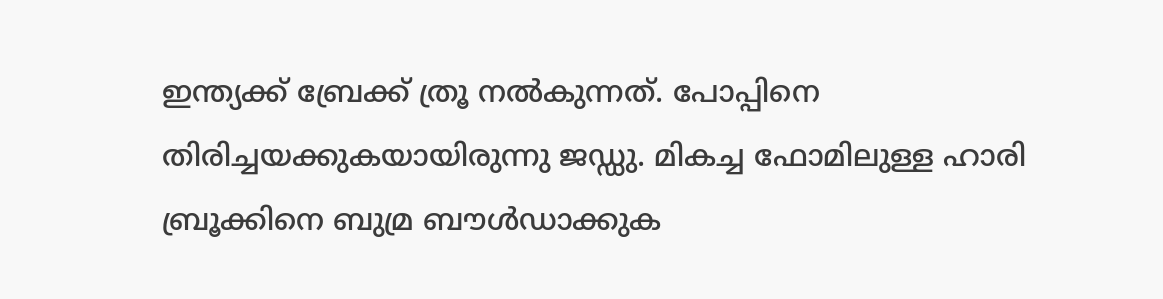ഇന്ത്യക്ക് ബ്രേക്ക് ത്രൂ നല്‍കുന്നത്. പോപ്പിനെ തിരിച്ചയക്കുകയായിരുന്നു ജഡ്ഡു. മികച്ച ഫോമിലുള്ള ഹാരി ബ്രൂക്കിനെ ബുമ്ര ബൗള്‍ഡാക്കുക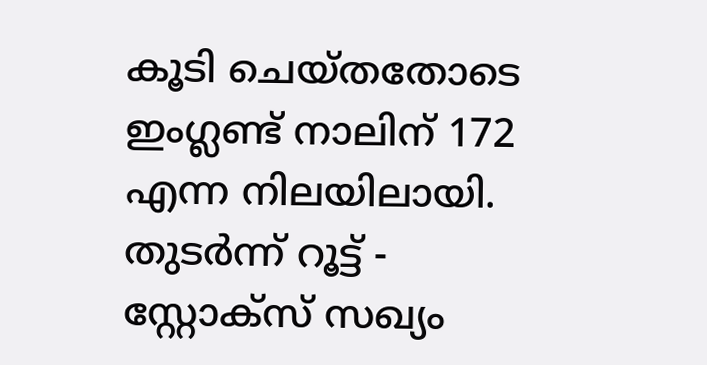കൂടി ചെയ്തതോടെ ഇംഗ്ലണ്ട് നാലിന് 172 എന്ന നിലയിലായി. തുടര്‍ന്ന് റൂട്ട് - സ്റ്റോക്സ് സഖ്യം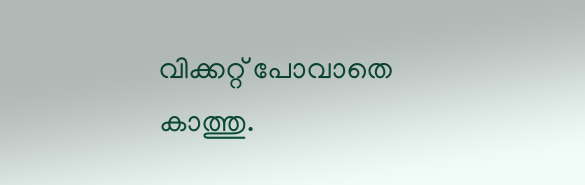വിക്കറ്റ് പോവാതെ കാത്തു.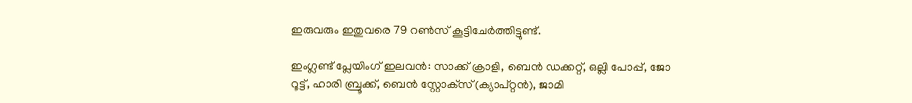ഇരുവരും ഇതുവരെ 79 റണ്‍സ് കൂട്ടിചേര്‍ത്തിട്ടുണ്ട്.

ഇംഗ്ലണ്ട് പ്ലേയിംഗ് ഇലവന്‍: സാക്ക് ക്രാളി, ബെന്‍ ഡക്കറ്റ്, ഒല്ലി പോപ്പ്, ജോ റൂട്ട്, ഹാരി ബ്രൂക്ക്, ബെന്‍ സ്റ്റോക്‌സ്(ക്യാപ്റ്റന്‍), ജാമി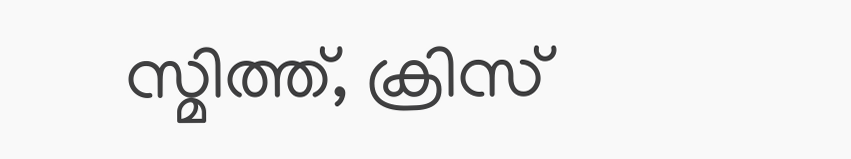സ്മിത്ത്, ക്രിസ്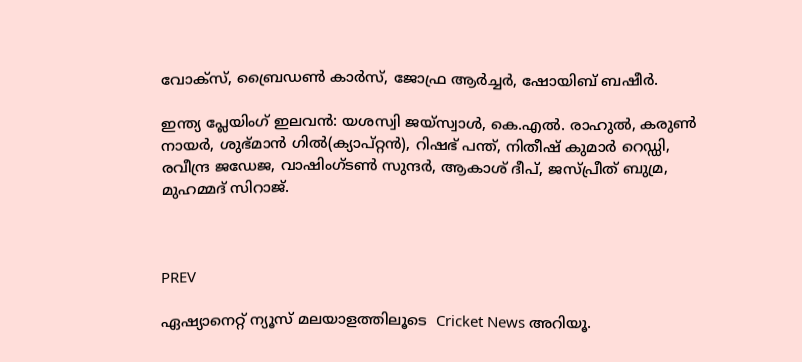വോക്‌സ്, ബ്രൈഡണ്‍ കാര്‍സ്, ജോഫ്ര ആര്‍ച്ചര്‍, ഷോയിബ് ബഷീര്‍.

ഇന്ത്യ പ്ലേയിംഗ് ഇലവന്‍: യശസ്വി ജയ്സ്വാള്‍, കെ.എല്‍. രാഹുല്‍, കരുണ്‍ നായര്‍, ശുഭ്മാന്‍ ഗില്‍(ക്യാപ്റ്റന്‍), റിഷഭ് പന്ത്, നിതീഷ് കുമാര്‍ റെഡ്ഡി, രവീന്ദ്ര ജഡേജ, വാഷിംഗ്ടണ്‍ സുന്ദര്‍, ആകാശ് ദീപ്, ജസ്പ്രീത് ബുമ്ര, മുഹമ്മദ് സിറാജ്.



PREV

ഏഷ്യാനെറ്റ് ന്യൂസ് മലയാളത്തിലൂടെ  Cricket News അറിയൂ.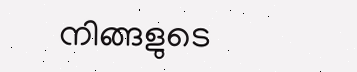നിങ്ങളുടെ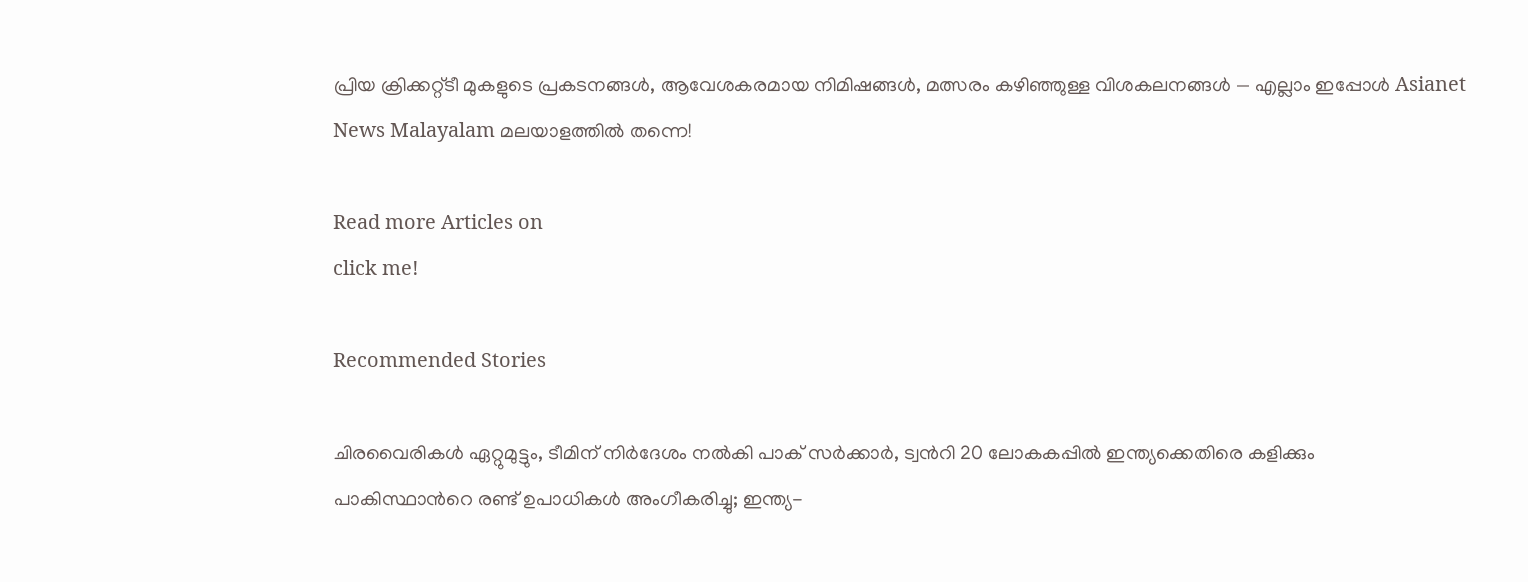പ്രിയ ക്രിക്കറ്റ്ടീ മുകളുടെ പ്രകടനങ്ങൾ, ആവേശകരമായ നിമിഷങ്ങൾ, മത്സരം കഴിഞ്ഞുള്ള വിശകലനങ്ങൾ — എല്ലാം ഇപ്പോൾ Asianet News Malayalam മലയാളത്തിൽ തന്നെ!

Read more Articles on
click me!

Recommended Stories

ചിരവൈരികൾ ഏറ്റുമുട്ടും, ടീമിന് നിർദേശം നൽകി പാക് സർക്കാർ, ട്വന്‍റി 20 ലോകകപ്പിൽ ഇന്ത്യക്കെതിരെ കളിക്കും
പാകിസ്ഥാന്‍റെ രണ്ട് ഉപാധികൾ അംഗീകരിച്ചു; ഇന്ത്യ-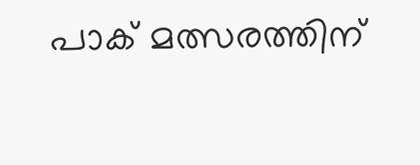പാക് മത്സരത്തിന്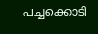പച്ചക്കൊടി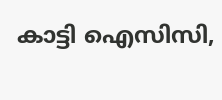കാട്ടി ഐസിസി,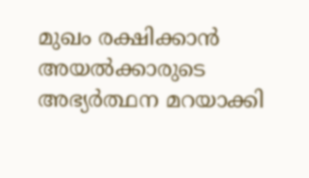മുഖം രക്ഷിക്കാൻ അയൽക്കാരുടെ അഭ്യർത്ഥന മറയാക്കി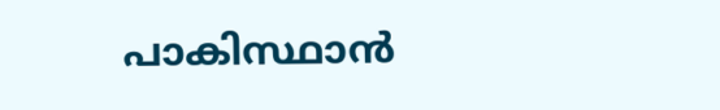പാകിസ്ഥാന്‍